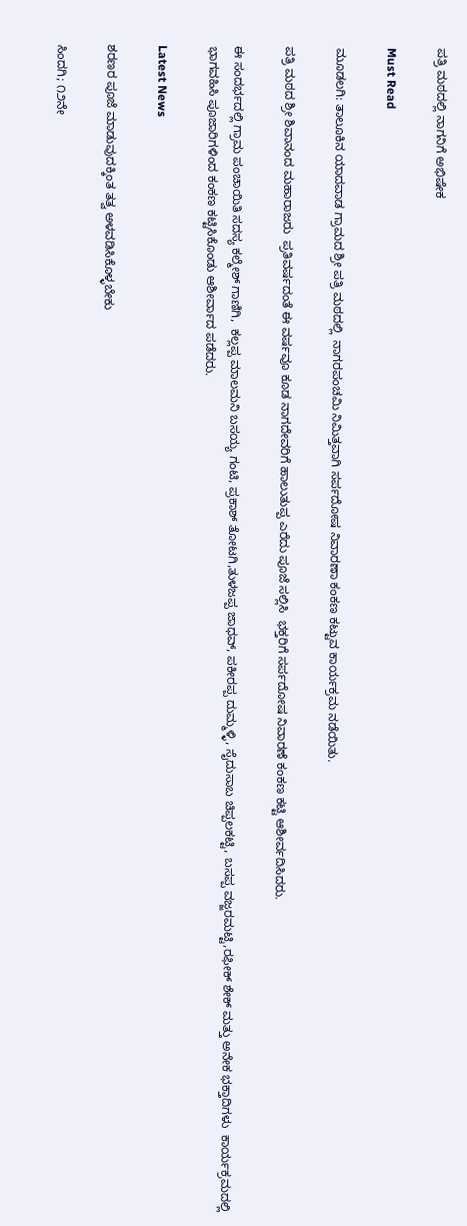ಪತ್ರಿ ಮಠದಲ್ಲಿ ನಾಗನಿಗೆ ಅಭಿಷೇಕ

Must Read

ಮೂಡಲಗಿ: ತಾಲೂಕಿನ ಯಾದವಾಡ ಗ್ರಾಮದ ಶ್ರೀ ಪತ್ರಿ ಮಠದಲ್ಲಿ  ನಾಗರಪಂಚಮಿ ನಿಮಿತ್ತವಾಗಿ ಸರ್ಪದೋಷ ನಿವಾರಣಾ ಕಂಕಣ ಕಟ್ಟುವ ಕಾರ್ಯಕ್ರಮ ನಡೆಯಿತು.

ಪತ್ರಿ ಮಠದ ಶ್ರೀ ಶಿವಾನಂದ ಮಹಾರಾಜರು  ಪ್ರತಿವರ್ಷದಂತೆ ಈ ವರ್ಷವೂ ಕೂಡ ನಾಗದೇವರಿಗೆ ಹಾಲುತುಪ್ಪ ಎರೆದು ಪೂಜೆ ಸಲ್ಲಿಸಿ  ಭಕ್ತರಿಗೆ ಸರ್ಪದೋಷ ನಿವಾರಣೆ ಕಂಕಣ ಕಟ್ಟಿ ಆಶೀರ್ವದಿಸಿದರು.

ಈ ಸಂದರ್ಭದಲ್ಲಿ ಗ್ರಾಮ ಪಂಚಾಯಿತಿ ಸದಸ್ಯ ಕಲ್ಮೇಶ್ ಗಾಣಿಗಿ,  ಕಲ್ಲಪ್ಪ ಮಾಲಮನಿ ಬಸಯ್ಯ ಗಂಟಿ, ಪ್ರಕಾಶ್ ತೋಟಗಿ,ತುಳಜಪ್ಪ ಜಾಧವ್, ಪಕೀರಪ್ಪ ದುಮ್ಮಳ್ಳಿ, ಸೈದುಸಾಬ ಚಿಪ್ಪಲಕಟ್ಟಿ, ಬಸಪ್ಪ ವಜ್ಜರಮಟ್ಟಿ,ರಫೀಕ್ ಶೇಕ್ ಮತ್ತು ಅನೇಕ ಭಕ್ತಾದಿಗಳು  ಕಾರ್ಯಕ್ರಮದಲ್ಲಿ ಭಾಗವಹಿಸಿ ಪೂಜಾರಿಗಳಿಂದ ಕಂಕಣ ಕಟ್ಟಿಸಿಕೊಂಡು ಆಶೀರ್ವಾದ ಪಡೆದರು.

Latest News

ಶರಣರ ಪೂಜೆ ಮಾಡುವುದಕ್ಕಿಂತ ತತ್ವ ಅಳವಡಿಸಿಕೊಳ್ಳಬೇಕು

ಸಿಂದಗಿ; ೧೨ನೇ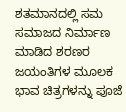ಶತಮಾನದಲ್ಲಿ ಸಮ ಸಮಾಜದ ನಿರ್ಮಾಣ ಮಾಡಿದ ಶರಣರ ಜಯಂತಿಗಳ ಮೂಲಕ ಭಾವ ಚಿತ್ರಗಳನ್ನು ಪೂಜೆ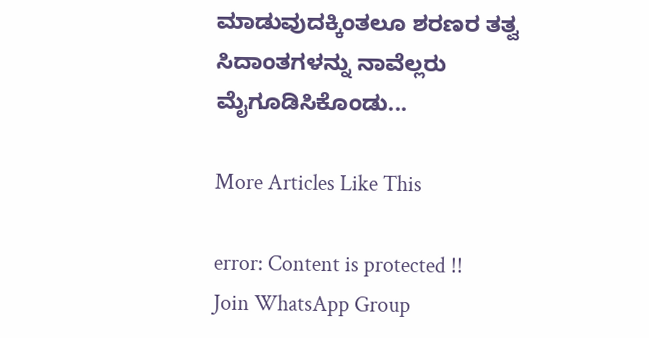ಮಾಡುವುದಕ್ಕಿಂತಲೂ ಶರಣರ ತತ್ವ ಸಿದಾಂತಗಳನ್ನು ನಾವೆಲ್ಲರು ಮೈಗೂಡಿಸಿಕೊಂಡು...

More Articles Like This

error: Content is protected !!
Join WhatsApp Group